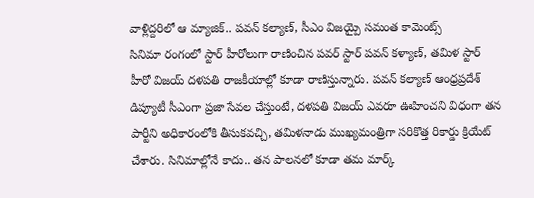వాళ్లిద్దరిలో ఆ మ్యాజిక్.. పవన్ కల్యాణ్, సీఎం విజయ్పై సమంత కామెంట్స్
సినిమా రంగంలో స్టార్ హీరోలుగా రాణించిన పవర్ స్టార్ పవన్ కళ్యాణ్, తమిళ స్టార్ హీరో విజయ్ దళపతి రాజకీయాల్లో కూడా రాణిస్తున్నారు. పవన్ కల్యాణ్ ఆంధ్రప్రదేశ్ డిప్యూటీ సీఎంగా ప్రజా సేవల చేస్తుంటే, దళపతి విజయ్ ఎవరూ ఊహించని విధంగా తన పార్టీని అధికారంలోకి తీసుకవచ్చి, తమిళనాడు ముఖ్యమంత్రిగా సరికొత్త రికార్డు క్రియేట్ చేశారు. సినిమాల్లోనే కాదు.. తన పాలనలో కూడా తమ మార్క్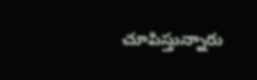చూపిస్తున్నారు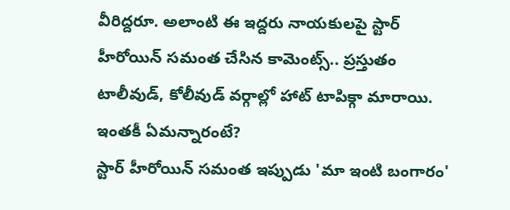వీరిద్దరూ. అలాంటి ఈ ఇద్దరు నాయకులపై స్టార్ హీరోయిన్ సమంత చేసిన కామెంట్స్.. ప్రస్తుతం టాలీవుడ్, కోలీవుడ్ వర్గాల్లో హాట్ టాపిక్గా మారాయి. ఇంతకీ ఏమన్నారంటే?
స్టార్ హీరోయిన్ సమంత ఇప్పుడు 'మా ఇంటి బంగారం'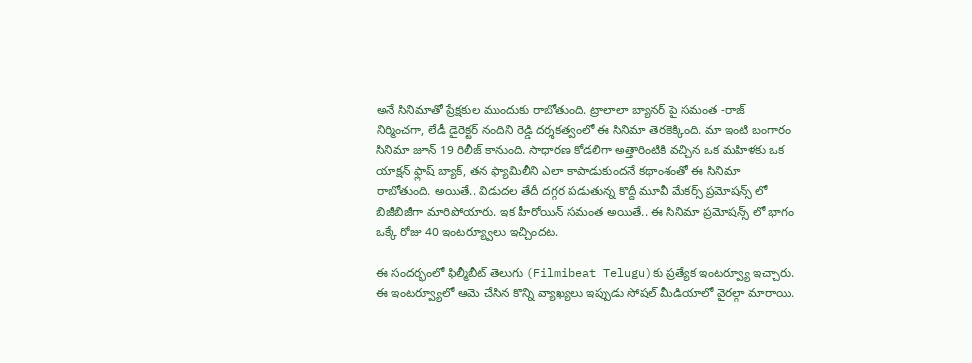అనే సినిమాతో ప్రేక్షకుల ముందుకు రాబోతుంది. ట్రాలాలా బ్యానర్ పై సమంత -రాజ్ నిర్మించగా, లేడీ డైరెక్టర్ నందిని రెడ్డి దర్శకత్వంలో ఈ సినిమా తెరకెక్కింది. మా ఇంటి బంగారం సినిమా జూన్ 19 రిలీజ్ కానుంది. సాధారణ కోడలిగా అత్తారింటికి వచ్చిన ఒక మహిళకు ఒక యాక్షన్ ఫ్లాష్ బ్యాక్, తన ఫ్యామిలీని ఎలా కాపాడుకుందనే కథాంశంతో ఈ సినిమా రాబోతుంది. అయితే.. విడుదల తేదీ దగ్గర పడుతున్న కొద్దీ మూవీ మేకర్స్ ప్రమోషన్స్ లో బిజీబిజీగా మారిపోయారు. ఇక హీరోయిన్ సమంత అయితే.. ఈ సినిమా ప్రమోషన్స్ లో భాగం ఒక్కే రోజు 40 ఇంటర్య్వూలు ఇచ్చిందట.

ఈ సందర్భంలో ఫిల్మీబీట్ తెలుగు (Filmibeat Telugu)కు ప్రత్యేక ఇంటర్వ్యూ ఇచ్చారు. ఈ ఇంటర్వ్యూలో ఆమె చేసిన కొన్ని వ్యాఖ్యలు ఇప్పుడు సోషల్ మీడియాలో వైరల్గా మారాయి.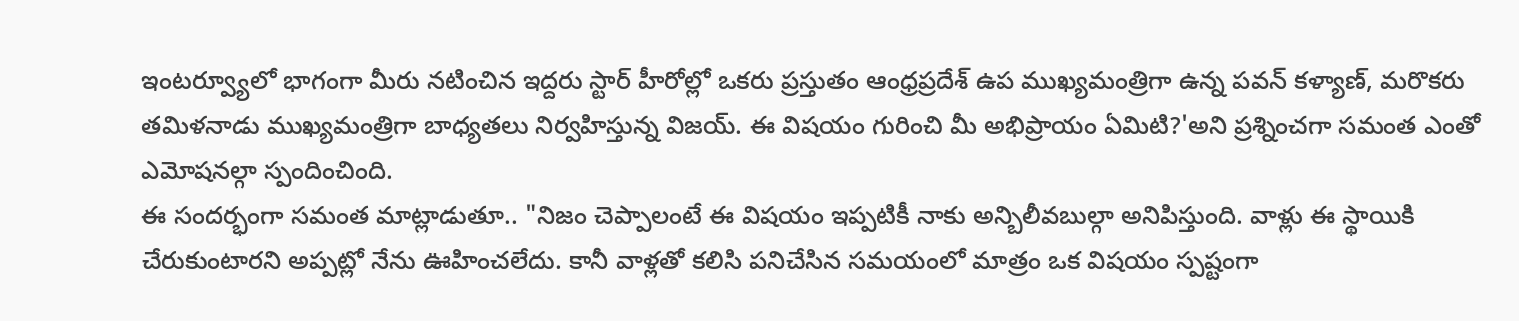ఇంటర్వ్యూలో భాగంగా మీరు నటించిన ఇద్దరు స్టార్ హీరోల్లో ఒకరు ప్రస్తుతం ఆంధ్రప్రదేశ్ ఉప ముఖ్యమంత్రిగా ఉన్న పవన్ కళ్యాణ్, మరొకరు తమిళనాడు ముఖ్యమంత్రిగా బాధ్యతలు నిర్వహిస్తున్న విజయ్. ఈ విషయం గురించి మీ అభిప్రాయం ఏమిటి?'అని ప్రశ్నించగా సమంత ఎంతో ఎమోషనల్గా స్పందించింది.
ఈ సందర్భంగా సమంత మాట్లాడుతూ.. "నిజం చెప్పాలంటే ఈ విషయం ఇప్పటికీ నాకు అన్బిలీవబుల్గా అనిపిస్తుంది. వాళ్లు ఈ స్థాయికి చేరుకుంటారని అప్పట్లో నేను ఊహించలేదు. కానీ వాళ్లతో కలిసి పనిచేసిన సమయంలో మాత్రం ఒక విషయం స్పష్టంగా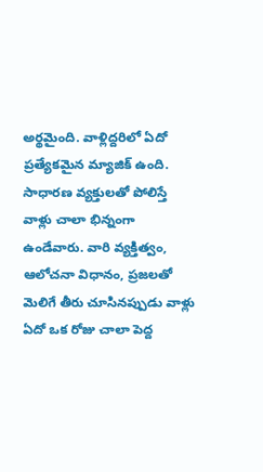అర్థమైంది. వాళ్లిద్దరిలో ఏదో ప్రత్యేకమైన మ్యాజిక్ ఉంది. సాధారణ వ్యక్తులతో పోలిస్తే వాళ్లు చాలా భిన్నంగా ఉండేవారు. వారి వ్యక్తిత్వం, ఆలోచనా విధానం, ప్రజలతో మెలిగే తీరు చూసినప్పుడు వాళ్లు ఏదో ఒక రోజు చాలా పెద్ద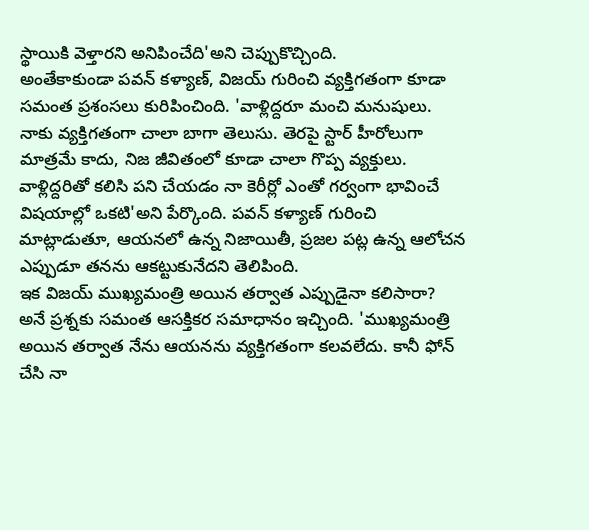స్థాయికి వెళ్తారని అనిపించేది'అని చెప్పుకొచ్చింది.
అంతేకాకుండా పవన్ కళ్యాణ్, విజయ్ గురించి వ్యక్తిగతంగా కూడా సమంత ప్రశంసలు కురిపించింది. 'వాళ్లిద్దరూ మంచి మనుషులు. నాకు వ్యక్తిగతంగా చాలా బాగా తెలుసు. తెరపై స్టార్ హీరోలుగా మాత్రమే కాదు, నిజ జీవితంలో కూడా చాలా గొప్ప వ్యక్తులు. వాళ్లిద్దరితో కలిసి పని చేయడం నా కెరీర్లో ఎంతో గర్వంగా భావించే విషయాల్లో ఒకటి'అని పేర్కొంది. పవన్ కళ్యాణ్ గురించి మాట్లాడుతూ, ఆయనలో ఉన్న నిజాయితీ, ప్రజల పట్ల ఉన్న ఆలోచన ఎప్పుడూ తనను ఆకట్టుకునేదని తెలిపింది.
ఇక విజయ్ ముఖ్యమంత్రి అయిన తర్వాత ఎప్పుడైనా కలిసారా? అనే ప్రశ్నకు సమంత ఆసక్తికర సమాధానం ఇచ్చింది. 'ముఖ్యమంత్రి అయిన తర్వాత నేను ఆయనను వ్యక్తిగతంగా కలవలేదు. కానీ ఫోన్ చేసి నా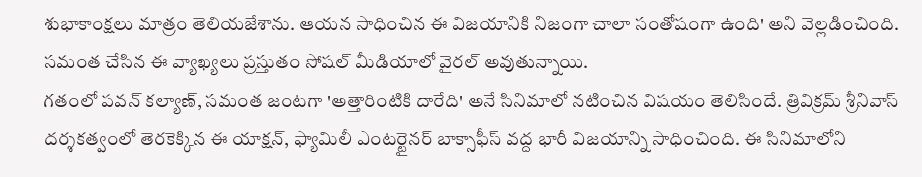శుభాకాంక్షలు మాత్రం తెలియజేశాను. ఆయన సాధించిన ఈ విజయానికి నిజంగా చాలా సంతోషంగా ఉంది' అని వెల్లడించింది. సమంత చేసిన ఈ వ్యాఖ్యలు ప్రస్తుతం సోషల్ మీడియాలో వైరల్ అవుతున్నాయి.
గతంలో పవన్ కల్యాణ్, సమంత జంటగా 'అత్తారింటికి దారేది' అనే సినిమాలో నటించిన విషయం తెలిసిందే. త్రివిక్రమ్ శ్రీనివాస్ దర్శకత్వంలో తెరకెక్కిన ఈ యాక్షన్, ఫ్యామిలీ ఎంటర్టైనర్ బాక్సాఫీస్ వద్ద భారీ విజయాన్ని సాధించింది. ఈ సినిమాలోని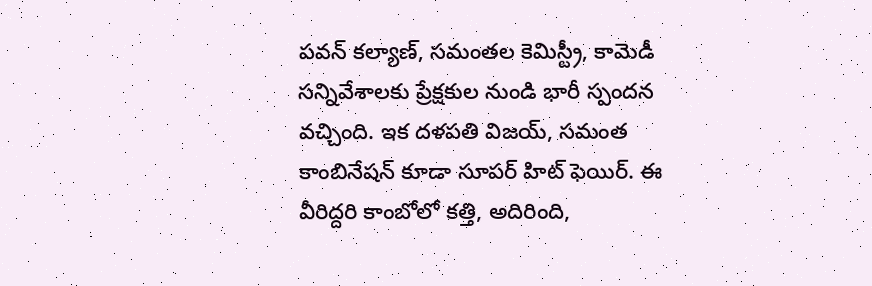పవన్ కల్యాణ్, సమంతల కెమిస్ట్రీ, కామెడీ సన్నివేశాలకు ప్రేక్షకుల నుండి భారీ స్పందన వచ్చింది. ఇక దళపతి విజయ్, సమంత కాంబినేషన్ కూడా సూపర్ హిట్ ఫెయిర్. ఈ వీరిద్దరి కాంబోలో కత్తి, అదిరింది,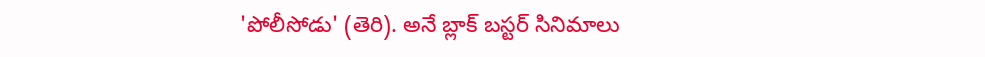'పోలీసోడు' (తెరి). అనే బ్లాక్ బస్టర్ సినిమాలు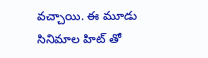వచ్చాయి. ఈ మూడు సినిమాల హిట్ తో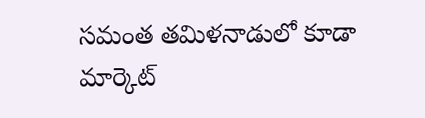సమంత తమిళనాడులో కూడా మార్కెట్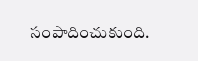సంపాదించుకుంది.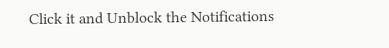Click it and Unblock the Notifications